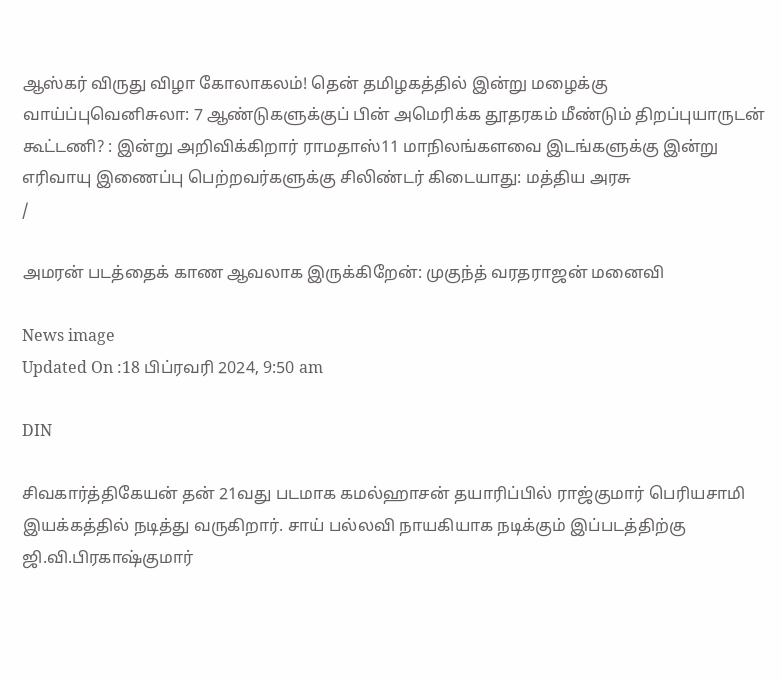ஆஸ்கர் விருது விழா கோலாகலம்! தென் தமிழகத்தில் இன்று மழைக்கு வாய்ப்புவெனிசுலா: 7 ஆண்டுகளுக்குப் பின் அமெரிக்க தூதரகம் மீண்டும் திறப்புயாருடன் கூட்டணி? : இன்று அறிவிக்கிறார் ராமதாஸ்11 மாநிலங்களவை இடங்களுக்கு இன்று எரிவாயு இணைப்பு பெற்றவர்களுக்கு சிலிண்டர் கிடையாது: மத்திய அரசு
/

அமரன் படத்தைக் காண ஆவலாக இருக்கிறேன்: முகுந்த் வரதராஜன் மனைவி

News image
Updated On :18 பிப்ரவரி 2024, 9:50 am

DIN

சிவகார்த்திகேயன் தன் 21வது படமாக கமல்ஹாசன் தயாரிப்பில் ராஜ்குமார் பெரியசாமி இயக்கத்தில் நடித்து வருகிறார். சாய் பல்லவி நாயகியாக நடிக்கும் இப்படத்திற்கு ஜி.வி.பிரகாஷ்குமார்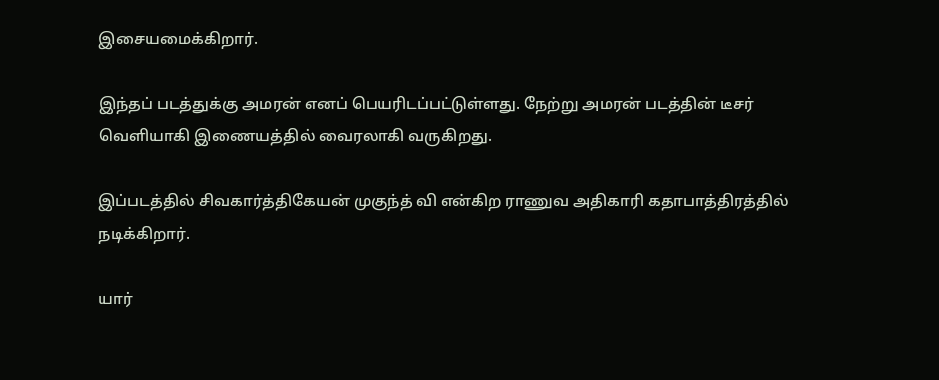இசையமைக்கிறார்.

இந்தப் படத்துக்கு அமரன் எனப் பெயரிடப்பட்டுள்ளது. நேற்று அமரன் படத்தின் டீசர் வெளியாகி இணையத்தில் வைரலாகி வருகிறது.

இப்படத்தில் சிவகார்த்திகேயன் முகுந்த் வி என்கிற ராணுவ அதிகாரி கதாபாத்திரத்தில் நடிக்கிறார்.

யார்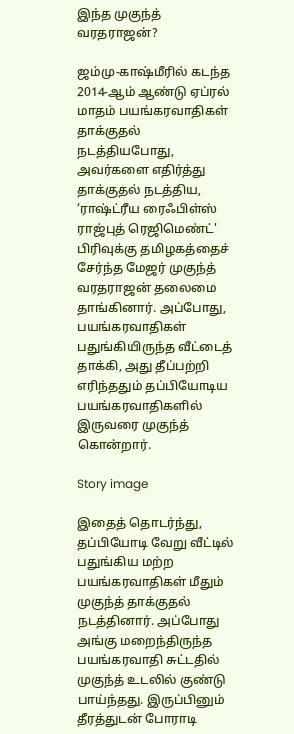இந்த முகுந்த் வரதராஜன்?

ஜம்மு-காஷ்மீரில் கடந்த 2014-ஆம் ஆண்டு ஏப்ரல் மாதம் பயங்கரவாதிகள் தாக்குதல் நடத்தியபோது, அவர்களை எதிர்த்து தாக்குதல் நடத்திய, ‘ராஷ்ட்ரீய ரைஃபிள்ஸ் ராஜ்புத் ரெஜிமெண்ட்' பிரிவுக்கு தமிழகத்தைச் சேர்ந்த மேஜர் முகுந்த் வரதராஜன் தலைமை தாங்கினார். அப்போது, பயங்கரவாதிகள் பதுங்கியிருந்த வீட்டைத் தாக்கி, அது தீப்பற்றி எரிந்ததும் தப்பியோடிய பயங்கரவாதிகளில் இருவரை முகுந்த் கொன்றார்.

Story image

இதைத் தொடர்ந்து, தப்பியோடி வேறு வீட்டில் பதுங்கிய மற்ற பயங்கரவாதிகள் மீதும் முகுந்த் தாக்குதல் நடத்தினார். அப்போது அங்கு மறைந்திருந்த பயங்கரவாதி சுட்டதில் முகுந்த் உடலில் குண்டு பாய்ந்தது. இருப்பினும் தீரத்துடன் போராடி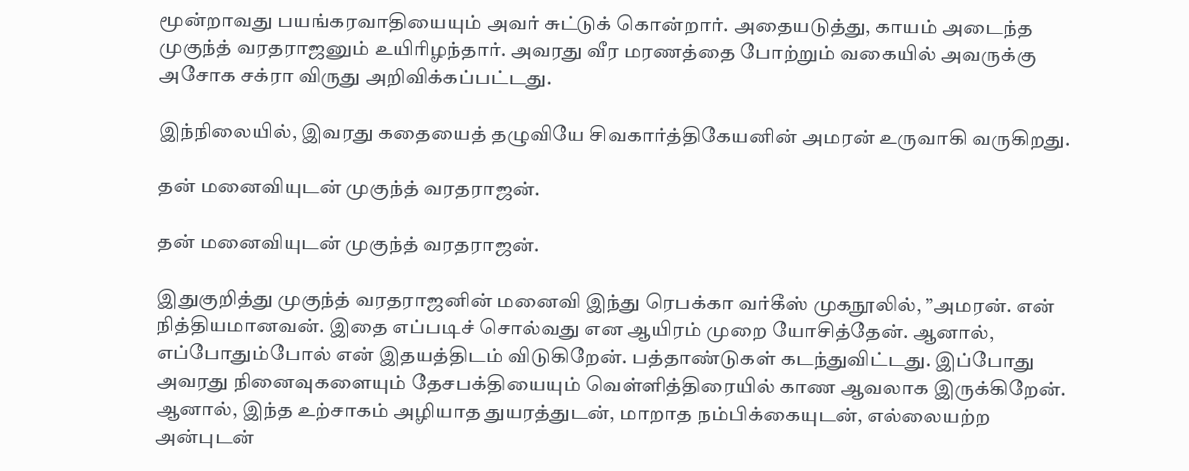மூன்றாவது பயங்கரவாதியையும் அவர் சுட்டுக் கொன்றார். அதையடுத்து, காயம் அடைந்த முகுந்த் வரதராஜனும் உயிரிழந்தார். அவரது வீர மரணத்தை போற்றும் வகையில் அவருக்கு அசோக சக்ரா விருது அறிவிக்கப்பட்டது.

இந்நிலையில், இவரது கதையைத் தழுவியே சிவகார்த்திகேயனின் அமரன் உருவாகி வருகிறது.

தன் மனைவியுடன் முகுந்த் வரதராஜன்.

தன் மனைவியுடன் முகுந்த் வரதராஜன்.

இதுகுறித்து முகுந்த் வரதராஜனின் மனைவி இந்து ரெபக்கா வர்கீஸ் முகநூலில், ”அமரன். என் நித்தியமானவன். இதை எப்படிச் சொல்வது என ஆயிரம் முறை யோசித்தேன். ஆனால், எப்போதும்போல் என் இதயத்திடம் விடுகிறேன். பத்தாண்டுகள் கடந்துவிட்டது. இப்போது அவரது நினைவுகளையும் தேசபக்தியையும் வெள்ளித்திரையில் காண ஆவலாக இருக்கிறேன். ஆனால், இந்த உற்சாகம் அழியாத துயரத்துடன், மாறாத நம்பிக்கையுடன், எல்லையற்ற அன்புடன்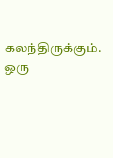கலந்திருக்கும். ஒரு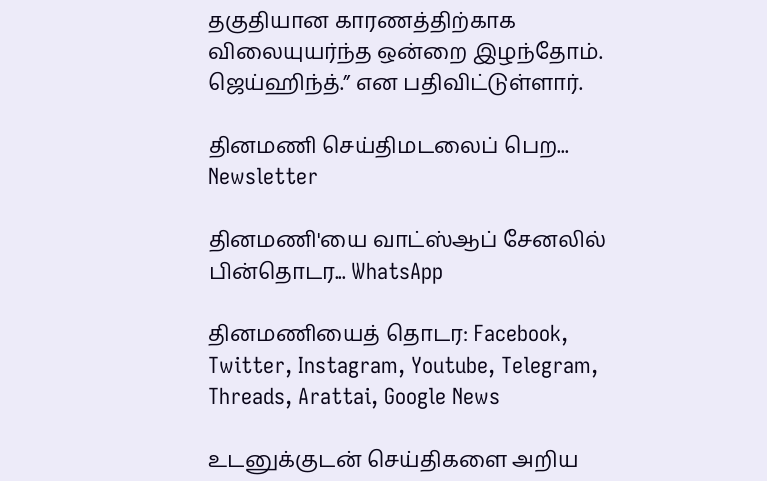தகுதியான காரணத்திற்காக விலையுயர்ந்த ஒன்றை இழந்தோம். ஜெய்ஹிந்த்.” என பதிவிட்டுள்ளார்.

தினமணி செய்திமடலைப் பெற... Newsletter

தினமணி'யை வாட்ஸ்ஆப் சேனலில் பின்தொடர... WhatsApp

தினமணியைத் தொடர: Facebook, Twitter, Instagram, Youtube, Telegram, Threads, Arattai, Google News

உடனுக்குடன் செய்திகளை அறிய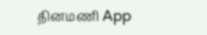தினமணி App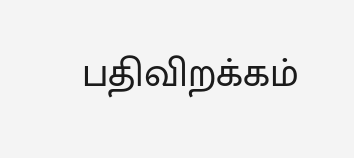பதிவிறக்கம்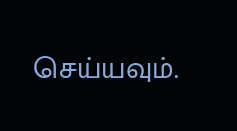செய்யவும்.